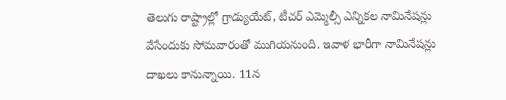తెలుగు రాష్ట్రాల్లో గ్రాడ్యుయేట్, టీచర్ ఎమ్మెల్సీ ఎన్నికల నామినేషన్లు వేసేందుకు సోమవారంతో ముగియనుంది. ఇవాళ భారీగా నామినేషన్లు దాఖలు కానున్నాయి. 11న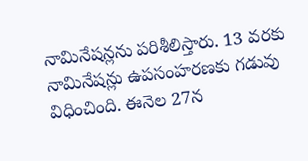నామినేషన్లను పరిశీలిస్తారు. 13 వరకు నామినేషన్లు ఉపసంహరణకు గడువు విధించింది. ఈనెల 27న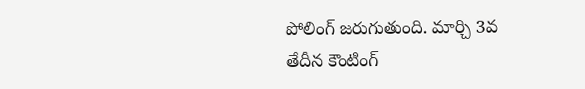పోలింగ్ జరుగుతుంది. మార్చి 3వ తేదీన కౌంటింగ్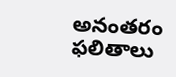అనంతరం ఫలితాలు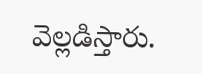వెల్లడిస్తారు.